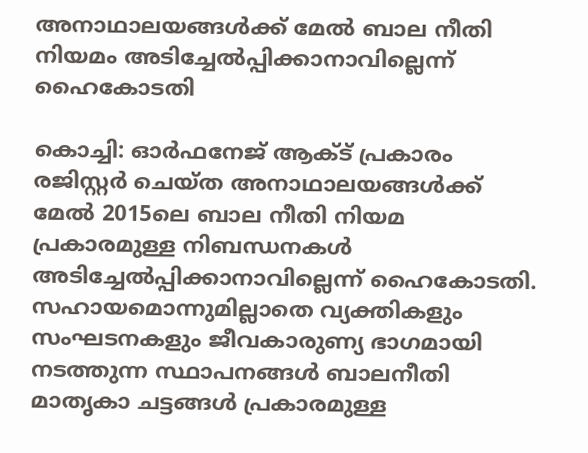അനാഥാലയങ്ങൾക്ക് മേൽ ബാല നീതി നിയമം അടിച്ചേൽപ്പിക്കാനാവില്ലെന്ന് ഹൈകോടതി

കൊച്ചി: ഓര്‍ഫനേജ് ആക്ട് പ്രകാരം രജിസ്റ്റര്‍ ചെയ്ത അനാഥാലയങ്ങൾക്ക് മേൽ 2015ലെ ബാല നീതി നിയമ പ്രകാരമുള്ള നിബന്ധനകൾ അടിച്ചേൽപ്പിക്കാനാവില്ലെന്ന് ഹൈകോടതി. സഹായമൊന്നുമില്ലാതെ വ്യക്തികളും സംഘടനകളും ജീവകാരുണ്യ ഭാഗമായി നടത്തുന്ന സ്ഥാപനങ്ങള്‍ ബാലനീതി മാതൃകാ ചട്ടങ്ങള്‍ പ്രകാരമുള്ള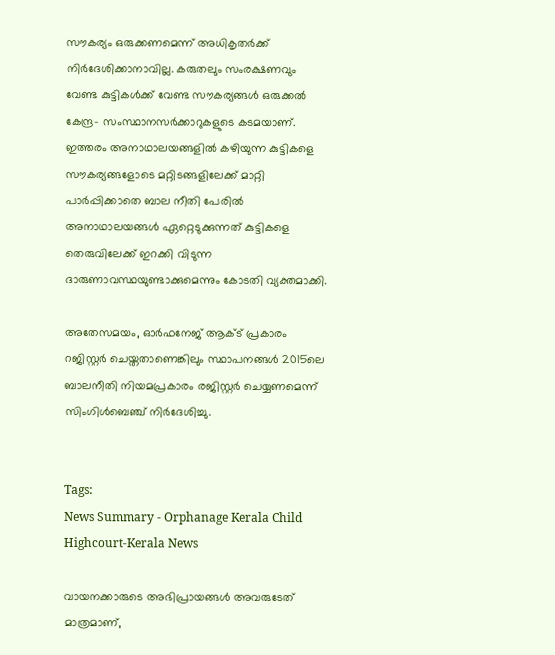സൗകര്യം ഒരുക്കണമെന്ന് അധികൃതര്‍ക്ക് നിര്‍ദേശിക്കാനാവില്ല. കരുതലും സംരക്ഷണവും വേണ്ട കുട്ടികള്‍ക്ക് വേണ്ട സൗകര്യങ്ങള്‍ ഒരുക്കല്‍ കേന്ദ്ര- സംസ്ഥാനസര്‍ക്കാറുകളുടെ കടമയാണ്. ഇത്തരം അനാഥാലയങ്ങളിൽ കഴിയുന്ന കുട്ടികളെ സൗകര്യങ്ങളോടെ മറ്റിടങ്ങളിലേക്ക് മാറ്റി പാർപ്പിക്കാതെ ബാല നീതി പേരിൽ അനാഥാലയങ്ങൾ ഏറ്റെടുക്കുന്നത് കുട്ടികളെ തെരുവിലേക്ക് ഇറക്കി വിടുന്ന ദാരുണാവസ്ഥയുണ്ടാക്കുമെന്നും കോടതി വ്യക്തമാക്കി.

അതേസമയം, ഓര്‍ഫനേജ് ആക്ട് പ്രകാരം റജിസ്റ്റര്‍ ചെയ്തതാണെങ്കിലും സ്ഥാപനങ്ങൾ 2015ലെ ബാലനീതി നിയമപ്രകാരം രജിസ്റ്റര്‍ ചെയ്യണമെന്ന് സിംഗിൾബെഞ്ച് നിർദേശിച്ചു.


Tags:
News Summary - Orphanage Kerala Child Highcourt-Kerala News

വായനക്കാരുടെ അഭിപ്രായങ്ങള്‍ അവരുടേത് മാത്രമാണ്,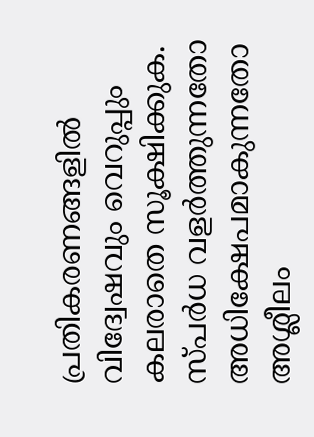പ്രതികരണങ്ങളിൽ വിദ്വേഷവും വെറുപ്പും കലരാതെ സൂക്ഷിക്കുക. സ്പർധ വളർത്തുന്നതോ അധിക്ഷേപമാകുന്നതോ അശ്ലീലം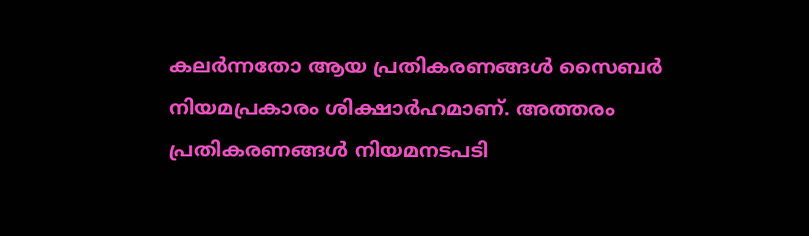കലർന്നതോ ആയ പ്രതികരണങ്ങൾ സൈബർ നിയമപ്രകാരം ശിക്ഷാർഹമാണ്. അത്തരം പ്രതികരണങ്ങൾ നിയമനടപടി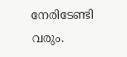നേരിടേണ്ടി വരും.